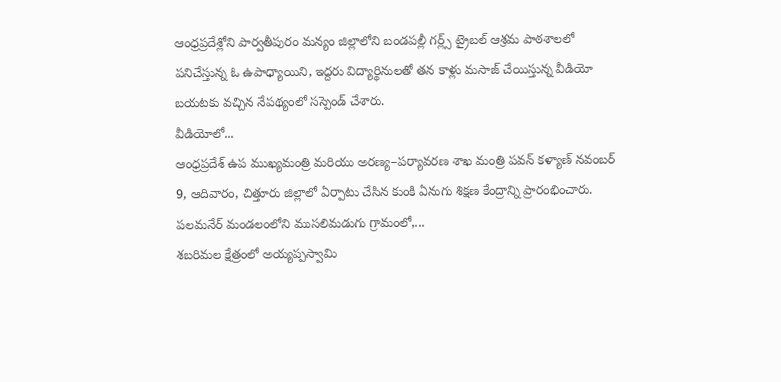ఆంధ్రప్రదేశ్లోని పార్వతీపురం మన్యం జిల్లాలోని బండపల్లీ గర్ల్స్ ట్రైబల్ ఆశ్రమ పాఠశాలలో పనిచేస్తున్న ఓ ఉపాధ్యాయిని, ఇద్దరు విద్యార్థినులతో తన కాళ్లు మసాజ్ చేయిస్తున్న వీడియో బయటకు వచ్చిన నేపథ్యంలో సస్పెండ్ చేశారు.
వీడియోలో...
ఆంధ్రప్రదేశ్ ఉప ముఖ్యమంత్రి మరియు అరణ్య–పర్యావరణ శాఖ మంత్రి పవన్ కళ్యాణ్ నవంబర్ 9, ఆదివారం, చిత్తూరు జిల్లాలో ఏర్పాటు చేసిన కుంకి ఏనుగు శిక్షణ కేంద్రాన్ని ప్రారంభించారు.
పలమనేర్ మండలంలోని ముసలిమడుగు గ్రామంలో,...
శబరిమల క్షేత్రంలో అయ్యప్పస్వామి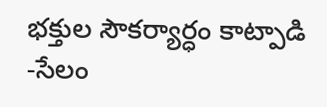భక్తుల సౌకర్యార్ధం కాట్పాడి -సేలం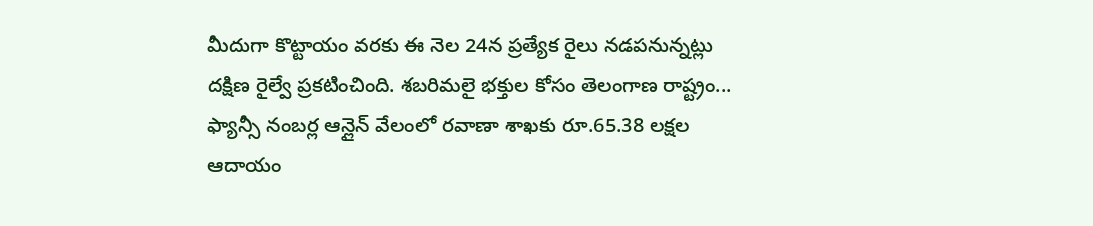మీదుగా కొట్టాయం వరకు ఈ నెల 24న ప్రత్యేక రైలు నడపనున్నట్లు దక్షిణ రైల్వే ప్రకటించింది. శబరిమలై భక్తుల కోసం తెలంగాణ రాష్ట్రం...
ఫ్యాన్సీ నంబర్ల ఆన్లైన్ వేలంలో రవాణా శాఖకు రూ.65.38 లక్షల ఆదాయం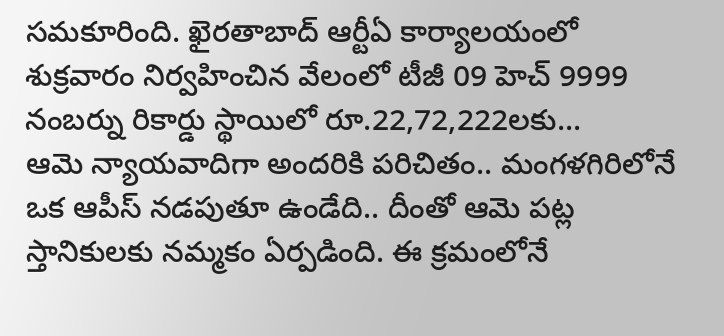సమకూరింది. ఖైరతాబాద్ ఆర్టీఏ కార్యాలయంలో శుక్రవారం నిర్వహించిన వేలంలో టీజీ 09 హెచ్ 9999 నంబర్ను రికార్డు స్థాయిలో రూ.22,72,222లకు...
ఆమె న్యాయవాదిగా అందరికి పరిచితం.. మంగళగిరిలోనే ఒక ఆపీస్ నడపుతూ ఉండేది.. దీంతో ఆమె పట్ల స్తానికులకు నమ్మకం ఏర్పడింది. ఈ క్రమంలోనే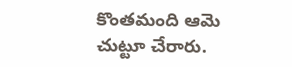కొంతమంది ఆమె చుట్టూ చేరారు.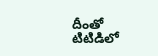దీంతో టిటిడిలో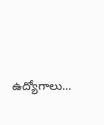ఉద్యోగాలు...